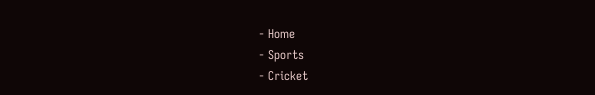- Home
- Sports
- Cricket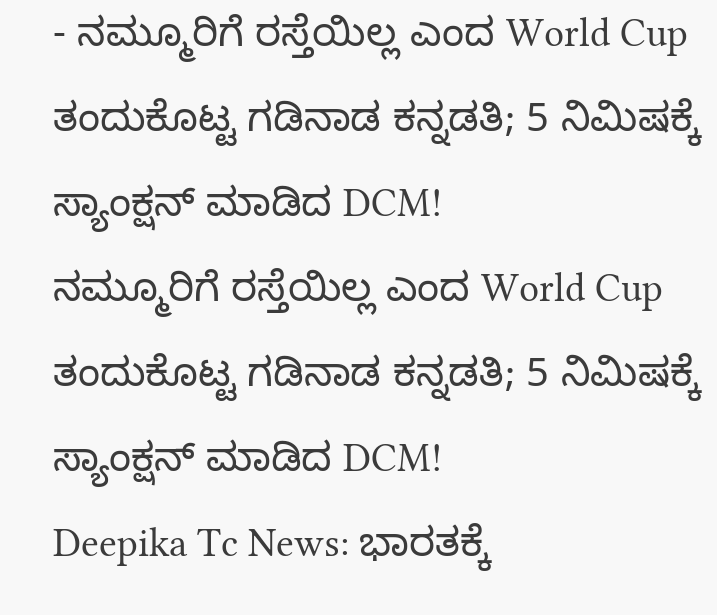- ನಮ್ಮೂರಿಗೆ ರಸ್ತೆಯಿಲ್ಲ ಎಂದ World Cup ತಂದುಕೊಟ್ಟ ಗಡಿನಾಡ ಕನ್ನಡತಿ; 5 ನಿಮಿಷಕ್ಕೆ ಸ್ಯಾಂಕ್ಷನ್ ಮಾಡಿದ DCM!
ನಮ್ಮೂರಿಗೆ ರಸ್ತೆಯಿಲ್ಲ ಎಂದ World Cup ತಂದುಕೊಟ್ಟ ಗಡಿನಾಡ ಕನ್ನಡತಿ; 5 ನಿಮಿಷಕ್ಕೆ ಸ್ಯಾಂಕ್ಷನ್ ಮಾಡಿದ DCM!
Deepika Tc News: ಭಾರತಕ್ಕೆ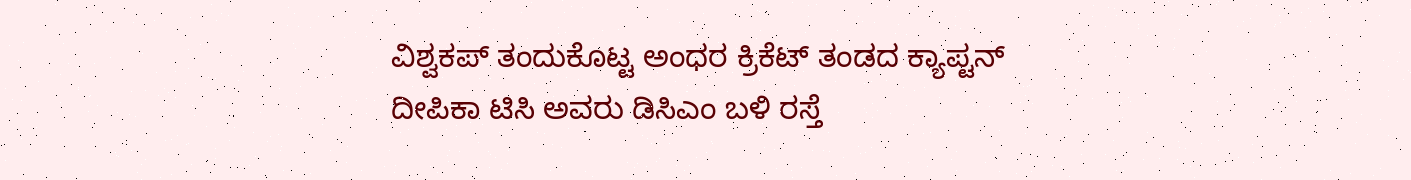ವಿಶ್ವಕಪ್ ತಂದುಕೊಟ್ಟ ಅಂಧರ ಕ್ರಿಕೆಟ್ ತಂಡದ ಕ್ಯಾಪ್ಟನ್ ದೀಪಿಕಾ ಟಿಸಿ ಅವರು ಡಿಸಿಎಂ ಬಳಿ ರಸ್ತೆ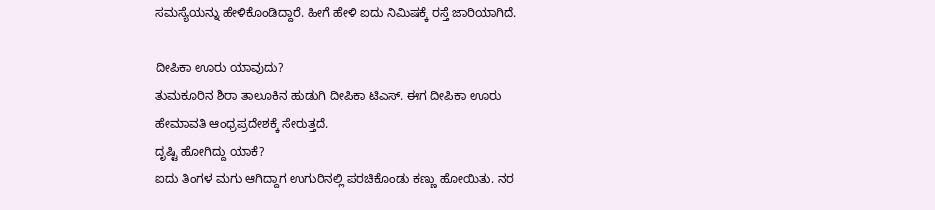ಸಮಸ್ಯೆಯನ್ನು ಹೇಳಿಕೊಂಡಿದ್ದಾರೆ. ಹೀಗೆ ಹೇಳಿ ಐದು ನಿಮಿಷಕ್ಕೆ ರಸ್ತೆ ಜಾರಿಯಾಗಿದೆ.

ದೀಪಿಕಾ ಊರು ಯಾವುದು?
ತುಮಕೂರಿನ ಶಿರಾ ತಾಲೂಕಿನ ಹುಡುಗಿ ದೀಪಿಕಾ ಟಿಎಸ್. ಈಗ ದೀಪಿಕಾ ಊರು ಹೇಮಾವತಿ ಆಂಧ್ರಪ್ರದೇಶಕ್ಕೆ ಸೇರುತ್ತದೆ.
ದೃಷ್ಟಿ ಹೋಗಿದ್ದು ಯಾಕೆ?
ಐದು ತಿಂಗಳ ಮಗು ಆಗಿದ್ದಾಗ ಉಗುರಿನಲ್ಲಿ ಪರಚಿಕೊಂಡು ಕಣ್ಣು ಹೋಯಿತು. ನರ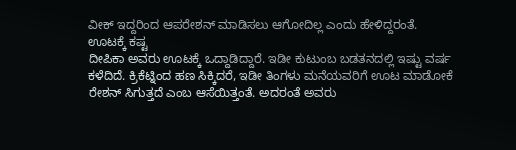ವೀಕ್ ಇದ್ದರಿಂದ ಆಪರೇಶನ್ ಮಾಡಿಸಲು ಆಗೋದಿಲ್ಲ ಎಂದು ಹೇಳಿದ್ದರಂತೆ.
ಊಟಕ್ಕೆ ಕಷ್ಟ
ದೀಪಿಕಾ ಅವರು ಊಟಕ್ಕೆ ಒದ್ದಾಡಿದ್ದಾರೆ. ಇಡೀ ಕುಟುಂಬ ಬಡತನದಲ್ಲಿ ಇಷ್ಟು ವರ್ಷ ಕಳೆದಿದೆ. ಕ್ರಿಕೆಟ್ನಿಂದ ಹಣ ಸಿಕ್ಕಿದರೆ, ಇಡೀ ತಿಂಗಳು ಮನೆಯವರಿಗೆ ಊಟ ಮಾಡೋಕೆ ರೇಶನ್ ಸಿಗುತ್ತದೆ ಎಂಬ ಆಸೆಯಿತ್ತಂತೆ. ಅದರಂತೆ ಅವರು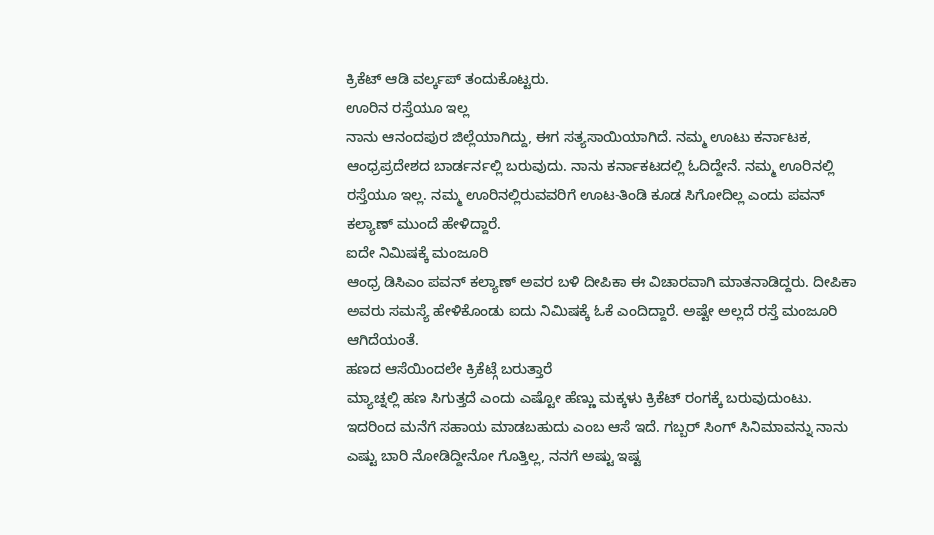ಕ್ರಿಕೆಟ್ ಆಡಿ ವರ್ಲ್ಕಪ್ ತಂದುಕೊಟ್ಟರು.
ಊರಿನ ರಸ್ತೆಯೂ ಇಲ್ಲ
ನಾನು ಆನಂದಪುರ ಜಿಲ್ಲೆಯಾಗಿದ್ದು, ಈಗ ಸತ್ಯಸಾಯಿಯಾಗಿದೆ. ನಮ್ಮ ಊಟು ಕರ್ನಾಟಕ, ಆಂಧ್ರಪ್ರದೇಶದ ಬಾರ್ಡರ್ನಲ್ಲಿ ಬರುವುದು. ನಾನು ಕರ್ನಾಕಟದಲ್ಲಿ ಓದಿದ್ದೇನೆ. ನಮ್ಮ ಊರಿನಲ್ಲಿ ರಸ್ತೆಯೂ ಇಲ್ಲ. ನಮ್ಮ ಊರಿನಲ್ಲಿರುವವರಿಗೆ ಊಟ-ತಿಂಡಿ ಕೂಡ ಸಿಗೋದಿಲ್ಲ ಎಂದು ಪವನ್ ಕಲ್ಯಾಣ್ ಮುಂದೆ ಹೇಳಿದ್ದಾರೆ.
ಐದೇ ನಿಮಿಷಕ್ಕೆ ಮಂಜೂರಿ
ಆಂಧ್ರ ಡಿಸಿಎಂ ಪವನ್ ಕಲ್ಯಾಣ್ ಅವರ ಬಳಿ ದೀಪಿಕಾ ಈ ವಿಚಾರವಾಗಿ ಮಾತನಾಡಿದ್ದರು. ದೀಪಿಕಾ ಅವರು ಸಮಸ್ಯೆ ಹೇಳಿಕೊಂಡು ಐದು ನಿಮಿಷಕ್ಕೆ ಓಕೆ ಎಂದಿದ್ದಾರೆ. ಅಷ್ಟೇ ಅಲ್ಲದೆ ರಸ್ತೆ ಮಂಜೂರಿ ಆಗಿದೆಯಂತೆ.
ಹಣದ ಆಸೆಯಿಂದಲೇ ಕ್ರಿಕೆಟ್ಗೆ ಬರುತ್ತಾರೆ
ಮ್ಯಾಚ್ನಲ್ಲಿ ಹಣ ಸಿಗುತ್ತದೆ ಎಂದು ಎಷ್ಟೋ ಹೆಣ್ಣು ಮಕ್ಕಳು ಕ್ರಿಕೆಟ್ ರಂಗಕ್ಕೆ ಬರುವುದುಂಟು. ಇದರಿಂದ ಮನೆಗೆ ಸಹಾಯ ಮಾಡಬಹುದು ಎಂಬ ಆಸೆ ಇದೆ. ಗಬ್ಬರ್ ಸಿಂಗ್ ಸಿನಿಮಾವನ್ನು ನಾನು ಎಷ್ಟು ಬಾರಿ ನೋಡಿದ್ದೀನೋ ಗೊತ್ತಿಲ್ಲ, ನನಗೆ ಅಷ್ಟು ಇಷ್ಟ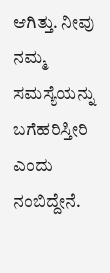ಆಗಿತ್ತು. ನೀವು ನಮ್ಮ ಸಮಸ್ಯೆಯನ್ನು ಬಗೆಹರಿಸ್ತೀರಿ ಎಂದು ನಂಬಿದ್ದೇನೆ.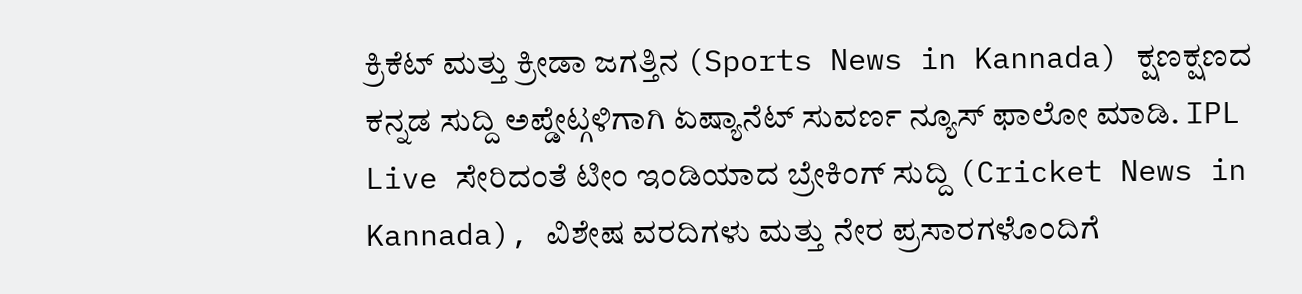ಕ್ರಿಕೆಟ್ ಮತ್ತು ಕ್ರೀಡಾ ಜಗತ್ತಿನ (Sports News in Kannada) ಕ್ಷಣಕ್ಷಣದ ಕನ್ನಡ ಸುದ್ದಿ ಅಪ್ಡೇಟ್ಗಳಿಗಾಗಿ ಏಷ್ಯಾನೆಟ್ ಸುವರ್ಣ ನ್ಯೂಸ್ ಫಾಲೋ ಮಾಡಿ. IPL Live ಸೇರಿದಂತೆ ಟೀಂ ಇಂಡಿಯಾದ ಬ್ರೇಕಿಂಗ್ ಸುದ್ದಿ (Cricket News in Kannada), ವಿಶೇಷ ವರದಿಗಳು ಮತ್ತು ನೇರ ಪ್ರಸಾರಗಳೊಂದಿಗೆ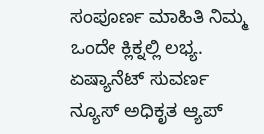ಸಂಪೂರ್ಣ ಮಾಹಿತಿ ನಿಮ್ಮ ಒಂದೇ ಕ್ಲಿಕ್ನಲ್ಲಿ ಲಭ್ಯ. ಏಷ್ಯಾನೆಟ್ ಸುವರ್ಣ ನ್ಯೂಸ್ ಅಧಿಕೃತ ಆ್ಯಪ್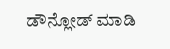ಡೌನ್ಲೋಡ್ ಮಾಡಿ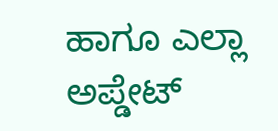ಹಾಗೂ ಎಲ್ಲಾ ಅಪ್ಡೇಟ್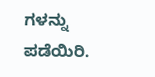ಗಳನ್ನು ಪಡೆಯಿರಿ.